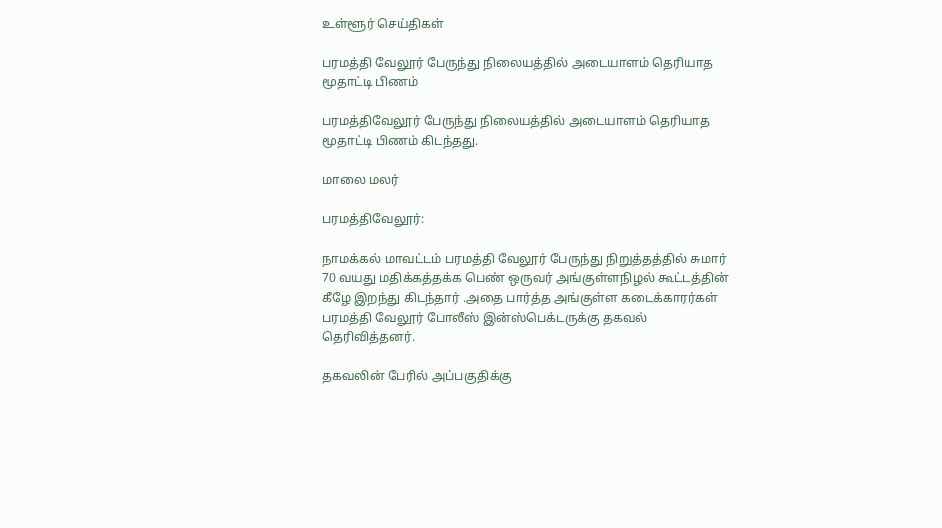உள்ளூர் செய்திகள்

பரமத்தி வேலூர் பேருந்து நிலையத்தில் அடையாளம் தெரியாத மூதாட்டி பிணம்

பரமத்திவேலூர் பேருந்து நிலையத்தில் அடையாளம் தெரியாத மூதாட்டி பிணம் கிடந்தது.

மாலை மலர்

பரமத்திவேலூர்:

நாமக்கல் மாவட்டம் பரமத்தி வேலூர் பேருந்து நிறுத்தத்தில் சுமார் 70 வயது மதிக்கத்தக்க பெண் ஒருவர் அங்குள்ளநிழல் கூட்டத்தின் கீழே இறந்து கிடந்தார் .அதை பார்த்த அங்குள்ள கடைக்காரர்கள் பரமத்தி வேலூர் போலீஸ் இன்ஸ்பெக்டருக்கு தகவல் தெரிவித்தனர்.

தகவலின் பேரில் அப்பகுதிக்கு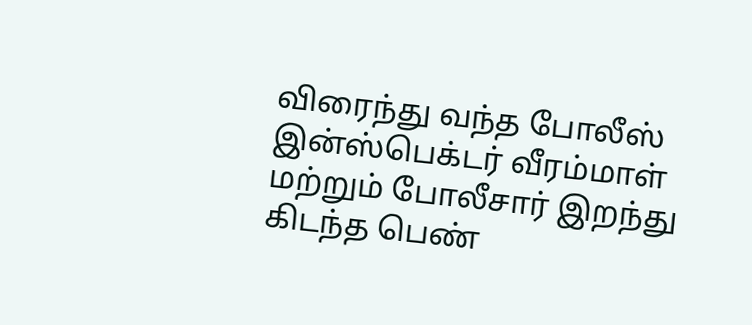விரைந்து வந்த போலீஸ் இன்ஸ்பெக்டர் வீரம்மாள் மற்றும் போலீசார் இறந்து கிடந்த பெண்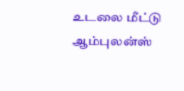உடலை மீட்டு ஆம்புலன்ஸ்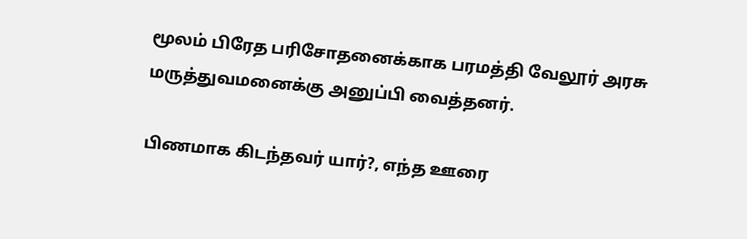மூலம் பிரேத பரிசோதனைக்காக பரமத்தி வேலூர் அரசு மருத்துவமனைக்கு அனுப்பி வைத்தனர்.

பிணமாக கிடந்தவர் யார்?, எந்த ஊரை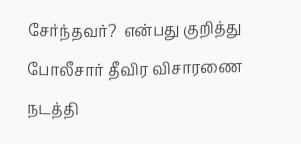சேர்ந்தவர்?  என்பது குறித்து போலீசார் தீவிர விசாரணை நடத்தி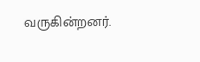வருகின்றனர்.